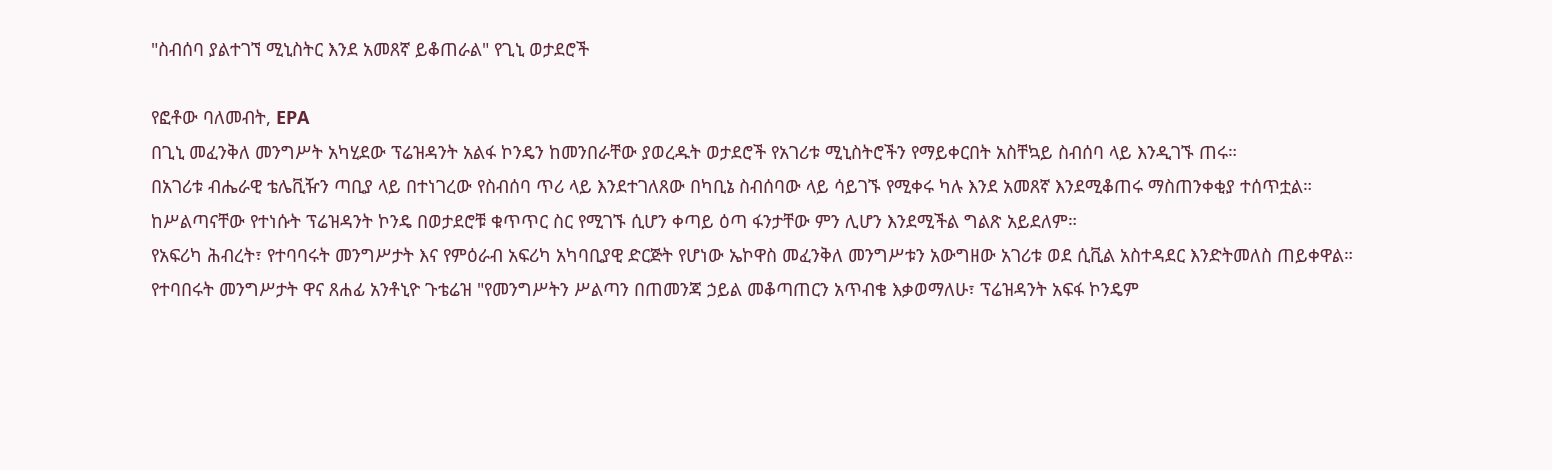"ስብሰባ ያልተገኘ ሚኒስትር እንደ አመጸኛ ይቆጠራል" የጊኒ ወታደሮች

የፎቶው ባለመብት, EPA
በጊኒ መፈንቅለ መንግሥት አካሂደው ፕሬዝዳንት አልፋ ኮንዴን ከመንበራቸው ያወረዱት ወታደሮች የአገሪቱ ሚኒስትሮችን የማይቀርበት አስቸኳይ ስብሰባ ላይ እንዲገኙ ጠሩ።
በአገሪቱ ብሔራዊ ቴሌቪዥን ጣቢያ ላይ በተነገረው የስብሰባ ጥሪ ላይ እንደተገለጸው በካቢኔ ስብሰባው ላይ ሳይገኙ የሚቀሩ ካሉ እንደ አመጸኛ እንደሚቆጠሩ ማስጠንቀቂያ ተሰጥቷል።
ከሥልጣናቸው የተነሱት ፕሬዝዳንት ኮንዴ በወታደሮቹ ቁጥጥር ስር የሚገኙ ሲሆን ቀጣይ ዕጣ ፋንታቸው ምን ሊሆን እንደሚችል ግልጽ አይደለም።
የአፍሪካ ሕብረት፣ የተባባሩት መንግሥታት እና የምዕራብ አፍሪካ አካባቢያዊ ድርጅት የሆነው ኤኮዋስ መፈንቅለ መንግሥቱን አውግዘው አገሪቱ ወደ ሲቪል አስተዳደር እንድትመለስ ጠይቀዋል።
የተባበሩት መንግሥታት ዋና ጸሐፊ አንቶኒዮ ጉቴሬዝ "የመንግሥትን ሥልጣን በጠመንጃ ኃይል መቆጣጠርን አጥብቄ እቃወማለሁ፣ ፕሬዝዳንት አፍፋ ኮንዴም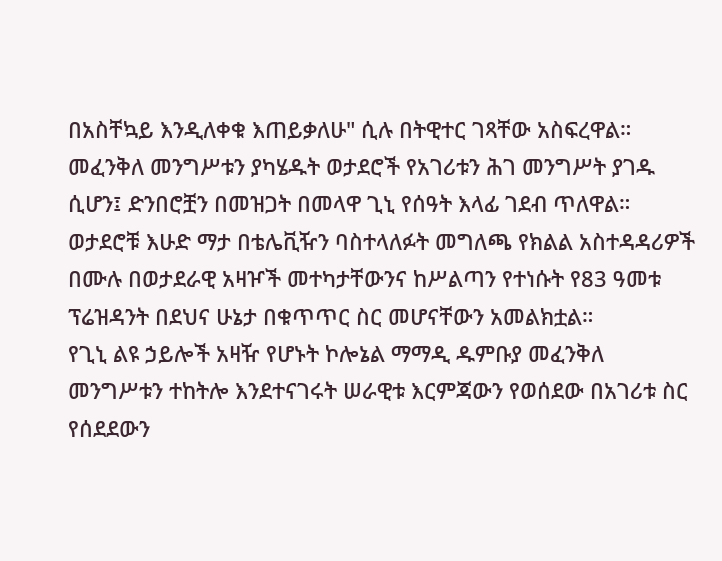በአስቸኳይ እንዲለቀቁ እጠይቃለሁ" ሲሉ በትዊተር ገጻቸው አስፍረዋል።
መፈንቅለ መንግሥቱን ያካሄዱት ወታደሮች የአገሪቱን ሕገ መንግሥት ያገዱ ሲሆን፤ ድንበሮቿን በመዝጋት በመላዋ ጊኒ የሰዓት እላፊ ገደብ ጥለዋል።
ወታደሮቹ እሁድ ማታ በቴሌቪዥን ባስተላለፉት መግለጫ የክልል አስተዳዳሪዎች በሙሉ በወታደራዊ አዛዦች መተካታቸውንና ከሥልጣን የተነሱት የ83 ዓመቱ ፕሬዝዳንት በደህና ሁኔታ በቁጥጥር ስር መሆናቸውን አመልክቷል።
የጊኒ ልዩ ኃይሎች አዛዥ የሆኑት ኮሎኔል ማማዲ ዱምቡያ መፈንቅለ መንግሥቱን ተከትሎ እንደተናገሩት ሠራዊቱ እርምጃውን የወሰደው በአገሪቱ ስር የሰደደውን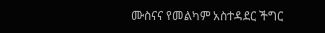ሙስናና የመልካም አስተዳደር ችግር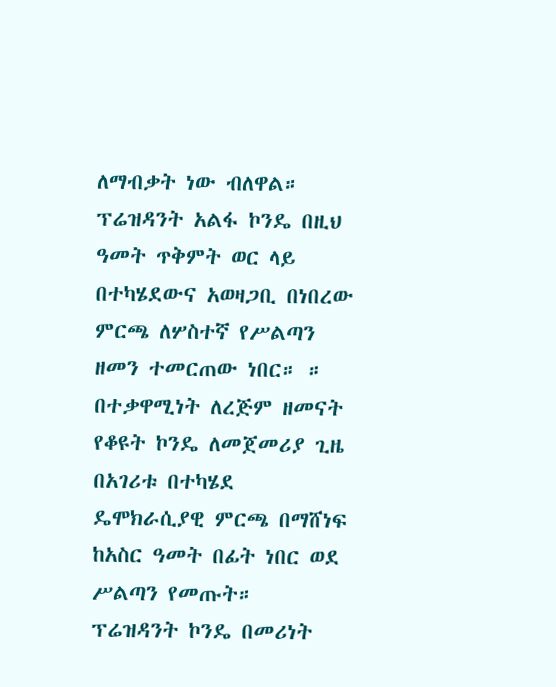ለማብቃት ነው ብለዋል።
ፕሬዝዳንት አልፋ ኮንዴ በዚህ ዓመት ጥቅምት ወር ላይ በተካሄደውና አወዛጋቢ በነበረው ምርጫ ለሦስተኛ የሥልጣን ዘመን ተመርጠው ነበር። ።
በተቃዋሚነት ለረጅም ዘመናት የቆዩት ኮንዴ ለመጀመሪያ ጊዜ በአገሪቱ በተካሄደ ዴሞክራሲያዊ ምርጫ በማሸነፍ ከአስር ዓመት በፊት ነበር ወደ ሥልጣን የመጡት።
ፕሬዝዳንት ኮንዴ በመሪነት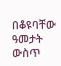በቆዩባቸው ዓመታት ውስጥ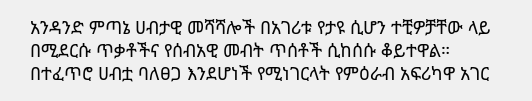አንዳንድ ምጣኔ ሀብታዊ መሻሻሎች በአገሪቱ የታዩ ሲሆን ተቺዎቻቸው ላይ በሚደርሱ ጥቃቶችና የሰብአዊ መብት ጥሰቶች ሲከሰሱ ቆይተዋል።
በተፈጥሮ ሀብቷ ባለፀጋ እንደሆነች የሚነገርላት የምዕራብ አፍሪካዋ አገር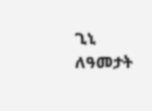ጊኒ ለዓመታት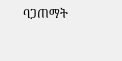ባጋጠማት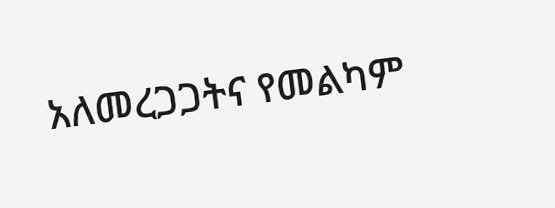አለመረጋጋትና የመልካም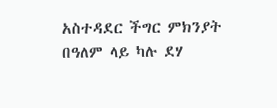አስተዳደር ችግር ምክንያት በዓለም ላይ ካሉ ደሃ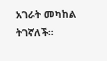አገራት መካከል ትገኛለች።